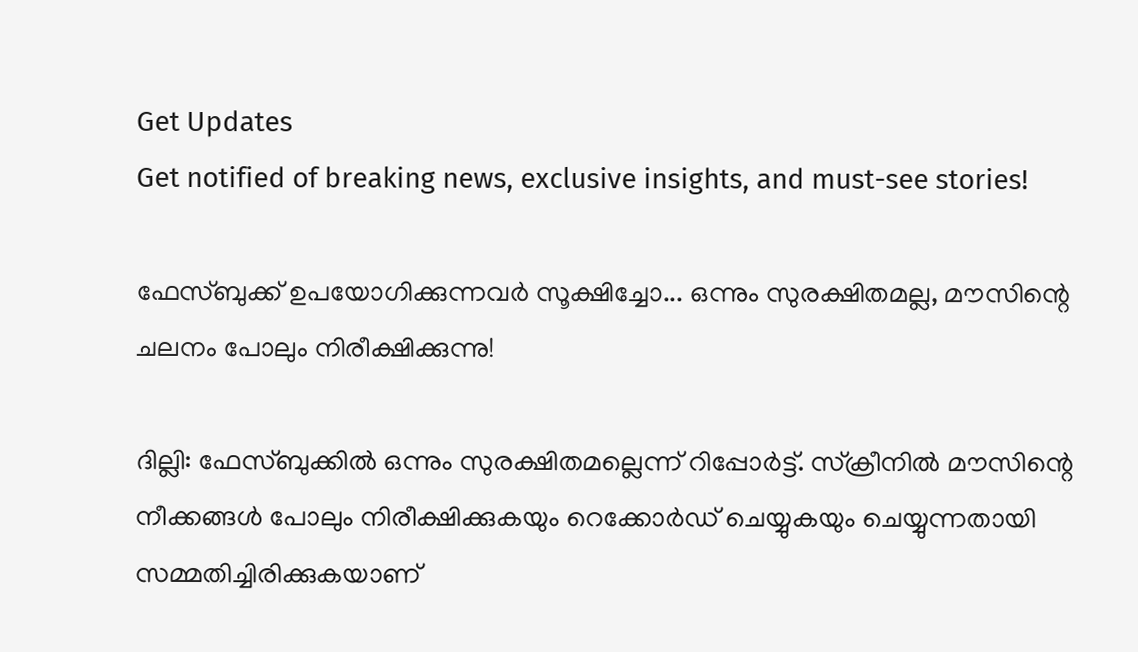Get Updates
Get notified of breaking news, exclusive insights, and must-see stories!

ഫേസ്ബുക്ക് ഉപയോഗിക്കുന്നവർ സൂക്ഷിച്ചോ... ഒന്നും സുരക്ഷിതമല്ല, മൗസിന്റെ ചലനം പോലും നിരീക്ഷിക്കുന്നു!

ദില്ലി: ഫേസ്ബുക്കിൽ ഒന്നും സുരക്ഷിതമല്ലെന്ന് റിപ്പോർട്ട്. സ്‌ക്രീനില്‍ മൗസിന്റെ നീക്കങ്ങള്‍ പോലും നിരീക്ഷിക്കുകയും റെക്കോര്‍ഡ് ചെയ്യുകയും ചെയ്യുന്നതായി സമ്മതിച്ചിരിക്കുകയാണ്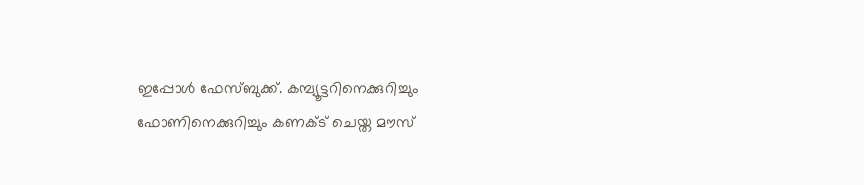ഇപ്പോൾ ഫേസ്ബുക്ക്. കമ്പ്യൂട്ടറിനെക്കുറിച്ചും ഫോണിനെക്കുറിച്ചും കണക്ട് ചെയ്ത മൗസ്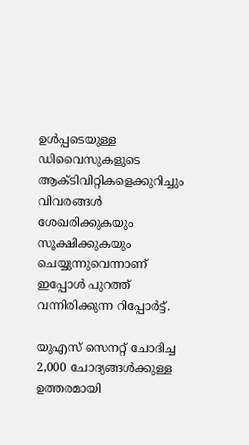ഉള്‍പ്പടെയുള്ള ഡിവൈസുകളുടെ ആക്ടിവിറ്റികളെക്കുറിച്ചും വിവരങ്ങള്‍ ശേഖരിക്കുകയും സൂക്ഷിക്കുകയും ചെയ്യുന്നുവെന്നാണ് ഇപ്പോൾ പുറത്ത് വന്നിരിക്കുന്ന റിപ്പോർട്ട്.

യുഎസ് സെനറ്റ് ചോദിച്ച 2,000 ചോദ്യങ്ങള്‍ക്കുള്ള ഉത്തരമായി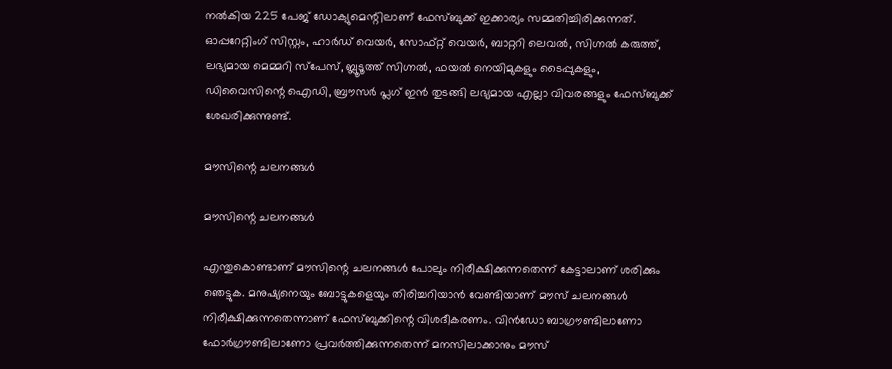നല്‍കിയ 225 പേജ് ഡോക്യുമെന്റിലാണ് ഫേസ്ബുക്ക് ഇക്കാര്യം സമ്മതിച്ചിരിക്കുന്നത്. ഓപ്പറേറ്റിംഗ് സിസ്റ്റം, ഹാര്‍ഡ് വെയര്‍, സോഫ്റ്റ് വെയര്‍, ബാറ്ററി ലെവല്‍, സിഗ്നല്‍ കരുത്ത്, ലഭ്യമായ മെമ്മറി സ്‌പേസ്, ബ്ലൂടൂത്ത് സിഗ്നല്‍, ഫയല്‍ നെയിമുകളും ടൈപ്പുകളും, ഡിവൈസിന്റെ ഐഡി, ബ്രൗസര്‍ പ്ലഗ് ഇന്‍ തുടങ്ങി ലഭ്യമായ എല്ലാ വിവരങ്ങളും ഫേസ്ബുക്ക് ശേഖരിക്കുന്നുണ്ട്.

മൗസിന്റെ ചലനങ്ങൾ

മൗസിന്റെ ചലനങ്ങൾ

എന്തുകൊണ്ടാണ് മൗസിന്റെ ചലനങ്ങൾ പോലും നിരീക്ഷിക്കുന്നതെന്ന് കേട്ടാലാണ് ശരിക്കും ഞെട്ടുക. മനുഷ്യനെയും ബോട്ടുകളെയും തിരിച്ചറിയാന്‍ വേണ്ടിയാണ് മൗസ് ചലനങ്ങള്‍ നിരീക്ഷിക്കുന്നതെന്നാണ് ഫേസ്ബുക്കിന്റെ വിശദീകരണം. വിന്‍ഡോ ബാഗ്രൗണ്ടിലാണോ ഫോര്‍ഗ്രൗണ്ടിലാണോ പ്രവര്‍ത്തിക്കുന്നതെന്ന് മനസിലാക്കാനും മൗസ്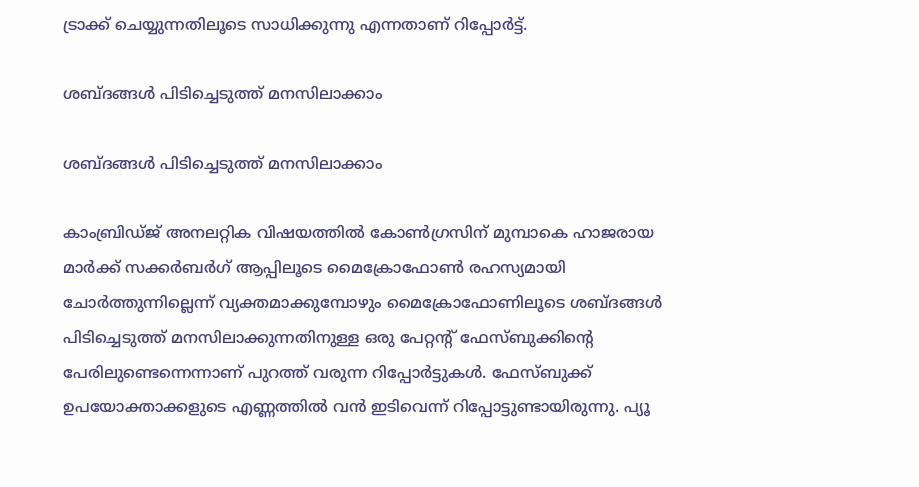ട്രാക്ക് ചെയ്യുന്നതിലൂടെ സാധിക്കുന്നു എന്നതാണ് റിപ്പോർട്ട്.

ശബ്ദങ്ങൾ പിടിച്ചെടുത്ത് മനസിലാക്കാം

ശബ്ദങ്ങൾ പിടിച്ചെടുത്ത് മനസിലാക്കാം

കാംബ്രിഡ്ജ് അനലറ്റിക വിഷയത്തില്‍ കോണ്‍ഗ്രസിന് മുമ്പാകെ ഹാജരായ മാര്‍ക്ക് സക്കര്‍ബര്‍ഗ് ആപ്പിലൂടെ മൈക്രോഫോണ്‍ രഹസ്യമായി ചോര്‍ത്തുന്നില്ലെന്ന് വ്യക്തമാക്കുമ്പോഴും മൈക്രോഫോണിലൂടെ ശബ്ദങ്ങള്‍ പിടിച്ചെടുത്ത് മനസിലാക്കുന്നതിനുള്ള ഒരു പേറ്റന്റ് ഫേസ്ബുക്കിന്റെ പേരിലുണ്ടെന്നെന്നാണ് പുറത്ത് വരുന്ന റിപ്പോർട്ടുകൾ. ഫേസ്ബുക്ക് ഉപയോക്താക്കളുടെ എണ്ണത്തില്‍ വന്‍ ഇടിവെന്ന് റിപ്പോട്ടുണ്ടായിരുന്നു. പ്യൂ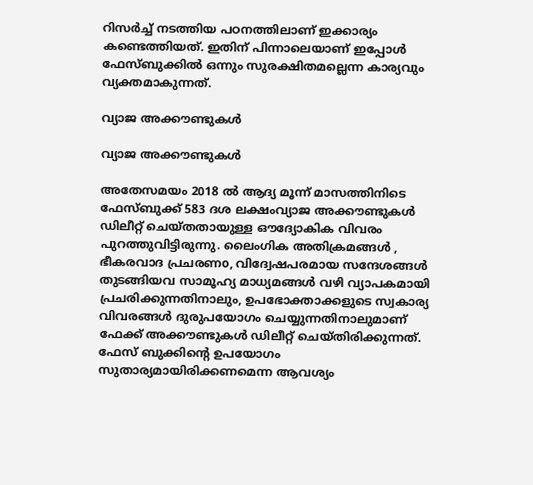റിസര്‍ച്ച്‌ നടത്തിയ പഠനത്തിലാണ് ഇക്കാര്യം കണ്ടെത്തിയത്. ഇതിന് പിന്നാലെയാണ് ഇപ്പോൾ ഫേസ്ബുക്കിൽ ഒന്നും സുരക്ഷിതമല്ലെന്ന കാര്യവും വ്യക്തമാകുന്നത്.

വ്യാജ അക്കൗണ്ടുകൾ

വ്യാജ അക്കൗണ്ടുകൾ

അതേസമയം 2018 ൽ ആദ്യ മൂന്ന് മാസത്തിനിടെ ഫേസ്ബുക്ക് 583 ദശ ലക്ഷംവ്യാജ അക്കൗണ്ടുകൾ ഡിലീറ്റ് ചെയ്തതായുള്ള ഔദ്യോകിക വിവരം പുറത്തുവിട്ടിരുന്നു. ലൈംഗിക അതിക്രമങ്ങൾ , ഭീകരവാദ പ്രചരണo, വിദ്വേഷപരമായ സന്ദേശങ്ങൾ തുടങ്ങിയവ സാമൂഹ്യ മാധ്യമങ്ങൾ വഴി വ്യാപകമായി പ്രചരിക്കുന്നതിനാലും, ഉപഭോക്താക്കളുടെ സ്വകാര്യ വിവരങ്ങൾ ദുരുപയോഗം ചെയ്യുന്നതിനാലുമാണ് ഫേക്ക് അക്കൗണ്ടുകൾ ഡിലീറ്റ് ചെയ്തിരിക്കുന്നത്. ഫേസ് ബുക്കിന്റെ ഉപയോഗം സുതാര്യമായിരിക്കണമെന്ന ആവശ്യം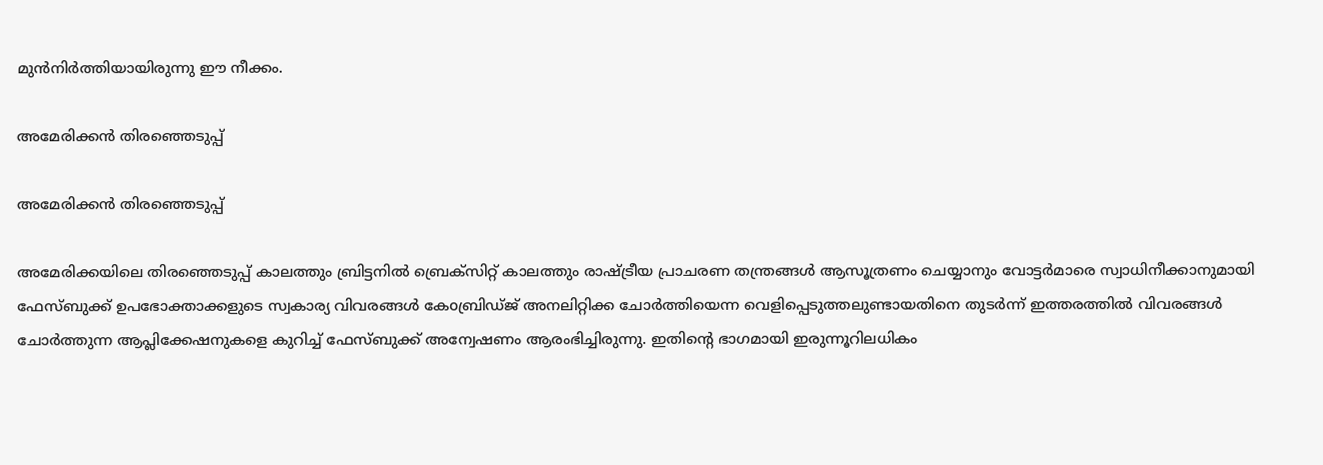മുൻനിർത്തിയായിരുന്നു ഈ നീക്കം.

അമേരിക്കൻ തിരഞ്ഞെടുപ്പ്

അമേരിക്കൻ തിരഞ്ഞെടുപ്പ്

അമേരിക്കയിലെ തിരഞ്ഞെടുപ്പ്‌ കാലത്തും ബ്രിട്ടനിൽ ബ്രെക്സിറ്റ് കാലത്തും രാഷ്ട്രീയ പ്രാചരണ തന്ത്രങ്ങൾ ആസൂത്രണം ചെയ്യാനും വോട്ടർമാരെ സ്വാധിനീക്കാനുമായി ഫേസ്ബുക്ക് ഉപഭോക്താക്കളുടെ സ്വകാര്യ വിവരങ്ങൾ കേoബ്രിഡ്ജ് അനലിറ്റിക്ക ചോർത്തിയെന്ന വെളിപ്പെടുത്തലുണ്ടായതിനെ തുടർന്ന് ഇത്തരത്തിൽ വിവരങ്ങൾ ചോർത്തുന്ന ആപ്ലിക്കേഷനുകളെ കുറിച്ച് ഫേസ്ബുക്ക് അന്വേഷണം ആരംഭിച്ചിരുന്നു. ഇതിന്റെ ഭാഗമായി ഇരുന്നൂറിലധികം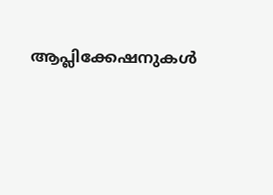ആപ്ലിക്കേഷനുകൾ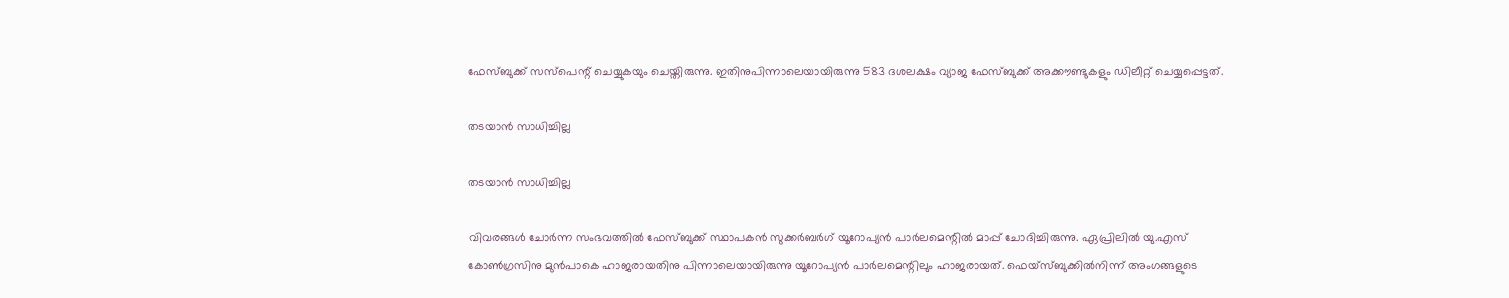ഫേസ്ബുക്ക് സസ്പെന്റ് ചെയ്യുകയും ചെയ്തിരുന്നു. ഇതിനുപിന്നാലെയായിരുന്നു 583 ദശലക്ഷം വ്യാജ ഫേസ്ബുക്ക് അക്കൗണ്ടുകളും ഡിലീറ്റ് ചെയ്യപ്പെട്ടത്.

തടയാൻ സാധിച്ചില്ല

തടയാൻ സാധിച്ചില്ല

വിവരങ്ങള്‍ ചോര്‍ന്ന സംഭവത്തില്‍ ഫേസ്ബുക്ക് സ്ഥാപകന്‍ സുക്കര്‍ബര്‍ഗ് യൂറോപ്യൻ പാര്‍ലമെന്റില്‍ മാപ്പ് ചോദിച്ചിരുന്നു. ഏപ്രിലില്‍ യു.എസ് കോണ്‍ഗ്രസിനു മുന്‍പാകെ ഹാജരായതിനു പിന്നാലെയായിരുന്നു യൂറോപ്യൻ പാർലമെന്റിലും ഹാജരായത്. ഫെയ്‌സ്ബുക്കില്‍നിന്ന് അംഗങ്ങളുടെ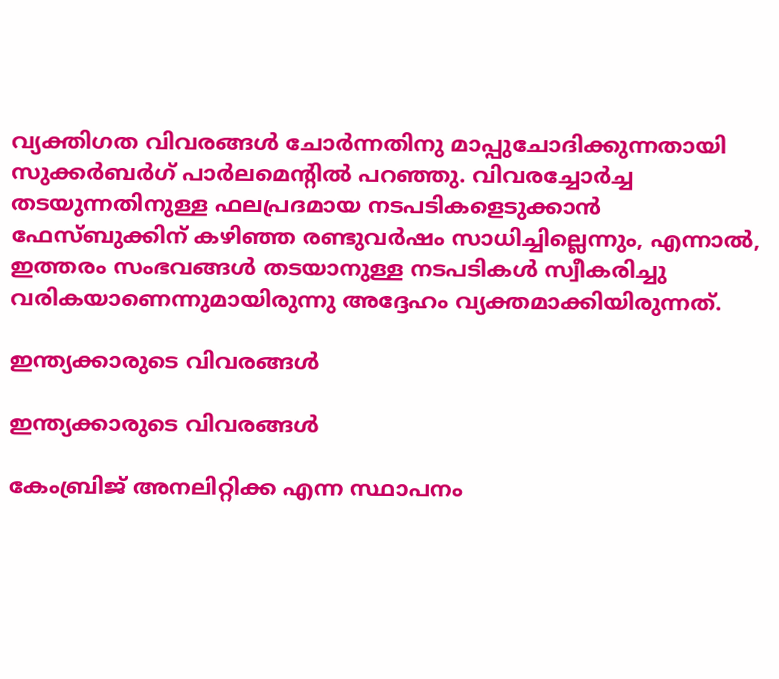വ്യക്തിഗത വിവരങ്ങള്‍ ചോര്‍ന്നതിനു മാപ്പുചോദിക്കുന്നതായി സുക്കര്‍ബര്‍ഗ് പാര്‍ലമെന്റില്‍ പറഞ്ഞു. വിവരച്ചോര്‍ച്ച തടയുന്നതിനുള്ള ഫലപ്രദമായ നടപടികളെടുക്കാന്‍ ഫേസ്ബുക്കിന് കഴിഞ്ഞ രണ്ടുവര്‍ഷം സാധിച്ചില്ലെന്നും, എന്നാല്‍, ഇത്തരം സംഭവങ്ങള്‍ തടയാനുള്ള നടപടികള്‍ സ്വീകരിച്ചു വരികയാണെന്നുമായിരുന്നു അദ്ദേഹം വ്യക്തമാക്കിയിരുന്നത്.

ഇന്ത്യക്കാരുടെ വിവരങ്ങൾ

ഇന്ത്യക്കാരുടെ വിവരങ്ങൾ

കേംബ്രിജ് അനലിറ്റിക്ക എന്ന സ്ഥാപനം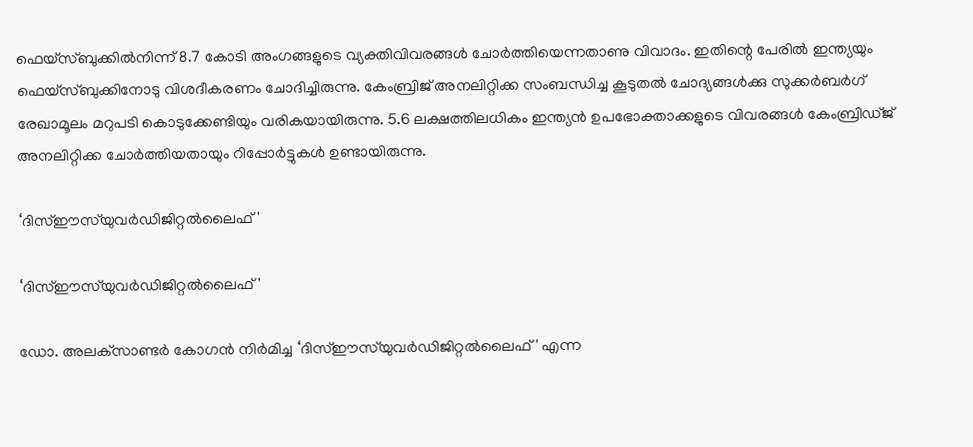ഫെയ്‌സ്ബുക്കില്‍നിന്ന് 8.7 കോടി അംഗങ്ങളുടെ വ്യക്തിവിവരങ്ങള്‍ ചോര്‍ത്തിയെന്നതാണു വിവാദം. ഇതിന്റെ പേരില്‍ ഇന്ത്യയും ഫെയ്‌സ്ബുക്കിനോടു വിശദീകരണം ചോദിച്ചിരുന്നു. കേംബ്രിജ് അനലിറ്റിക്ക സംബന്ധിച്ച കൂടുതല്‍ ചോദ്യങ്ങള്‍ക്കു സുക്കര്‍ബര്‍ഗ് രേഖാമൂലം മറുപടി കൊടുക്കേണ്ടിയും വരികയായിരുന്നു. 5.6 ലക്ഷത്തിലധികം ഇന്ത്യന്‍ ഉപഭോക്താക്കളുടെ വിവരങ്ങള്‍ കേംബ്രിഡ്ജ് അനലിറ്റിക്ക ചോര്‍ത്തിയതായും റിപ്പോർട്ടുകൾ ഉണ്ടായിരുന്നു.

‘ദിസ്ഈസ്‌യുവര്‍ഡിജിറ്റല്‍ലൈഫ്'

‘ദിസ്ഈസ്‌യുവര്‍ഡിജിറ്റല്‍ലൈഫ്'

ഡോ. അലക്‌സാണ്ടര്‍ കോഗന്‍ നിര്‍മിച്ച ‘ദിസ്ഈസ്‌യുവര്‍ഡിജിറ്റല്‍ലൈഫ്' എന്ന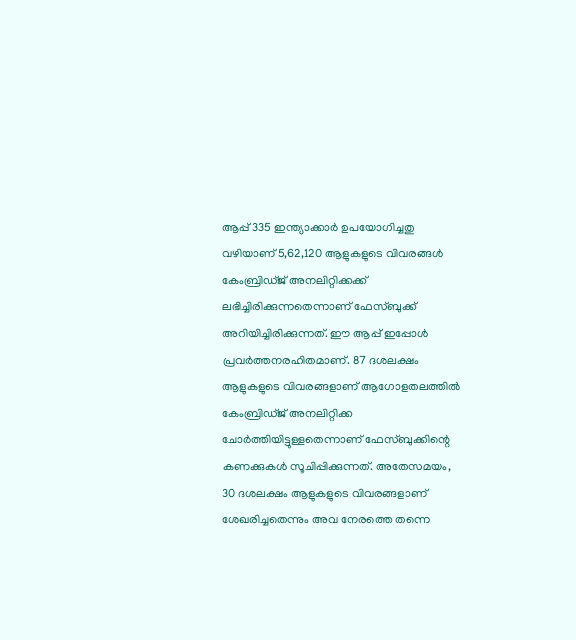ആപ്പ് 335 ഇന്ത്യാക്കാര്‍ ഉപയോഗിച്ചതു വഴിയാണ് 5,62,120 ആളുകളുടെ വിവരങ്ങള്‍ കേംബ്രിഡ്ജ് അനലിറ്റിക്കക്ക് ലഭിച്ചിരിക്കുന്നതെന്നാണ് ഫേസ്ബുക്ക് അറിയിച്ചിരിക്കുന്നത്. ഈ ആപ്പ് ഇപ്പോള്‍ പ്രവര്‍ത്തനരഹിതമാണ്. 87 ദശലക്ഷം ആളുകളുടെ വിവരങ്ങളാണ് ആഗോളതലത്തില്‍ കേംബ്രിഡ്ജ് അനലിറ്റിക്ക ചോര്‍ത്തിയിട്ടുള്ളതെന്നാണ് ഫേസ്ബുക്കിന്റെ കണക്കുകള്‍ സൂചിപ്പിക്കുന്നത്. അതേസമയം, 30 ദശലക്ഷം ആളുകളുടെ വിവരങ്ങളാണ് ശേഖരിച്ചതെന്നും അവ നേരത്തെ തന്നെ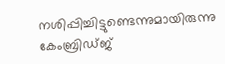നശിപ്പിച്ചിട്ടുണ്ടെന്നുമായിരുന്നു കേംബ്രിഡ്ജ്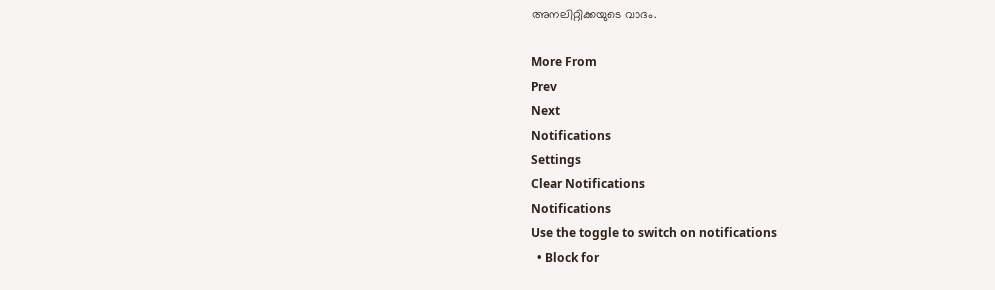അനലിറ്റിക്കയുടെ വാദം.

More From
Prev
Next
Notifications
Settings
Clear Notifications
Notifications
Use the toggle to switch on notifications
  • Block for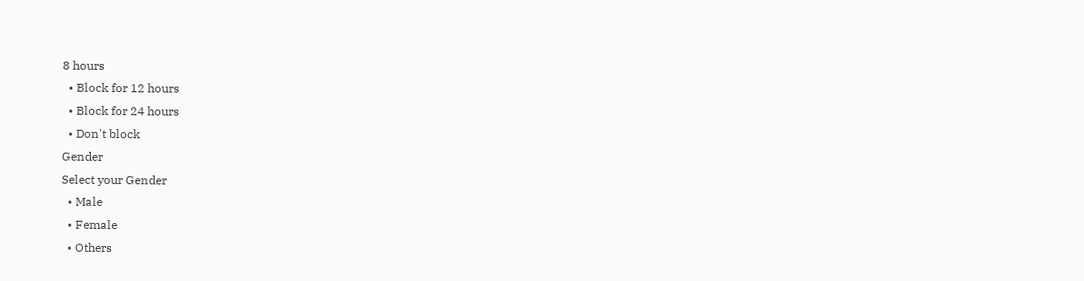8 hours
  • Block for 12 hours
  • Block for 24 hours
  • Don't block
Gender
Select your Gender
  • Male
  • Female
  • Others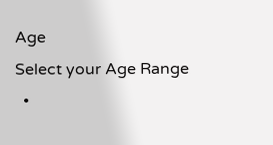Age
Select your Age Range
  •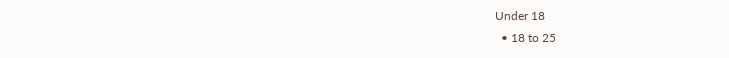Under 18
  • 18 to 25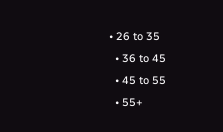• 26 to 35
  • 36 to 45
  • 45 to 55
  • 55+